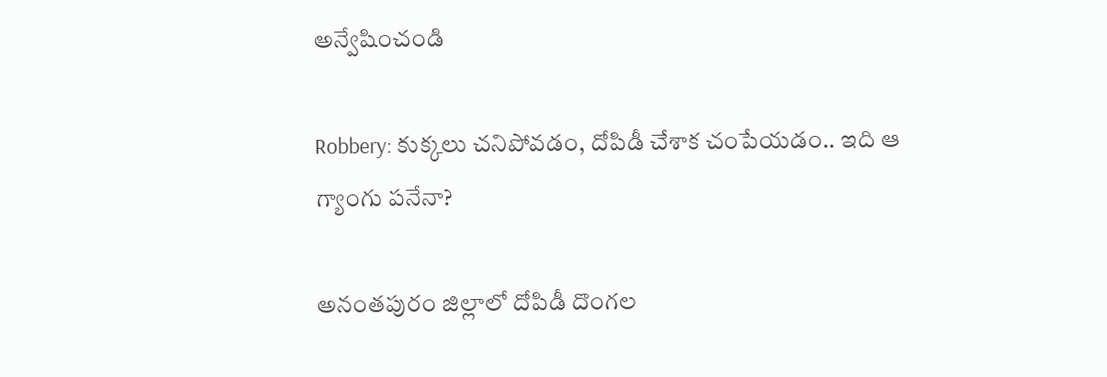అన్వేషించండి

Robbery: కుక్కలు చనిపోవడం, దోపిడీ చేశాక చంపేయడం.. ఇది ఆ గ్యాంగు పనేనా?

అనంతపురం జిల్లాలో దోపిడీ దొంగల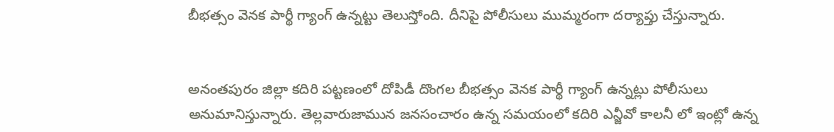బీభత్సం వెనక పార్థీ గ్యాంగ్ ఉన్నట్టు తెలుస్తోంది. దీనిపై పోలీసులు ముమ్మరంగా దర్యాప్తు చేస్తున్నారు.


అనంతపురం జిల్లా కదిరి పట్టణంలో దోపిడీ దొంగల బీభత్సం వెనక పార్థీ గ్యాంగ్ ఉన్నట్లు పోలీసులు అనుమానిస్తున్నారు. తెల్లవారుజామున జనసంచారం ఉన్న సమయంలో కదిరి ఎన్జీవో కాలనీ లో ఇంట్లో ఉన్న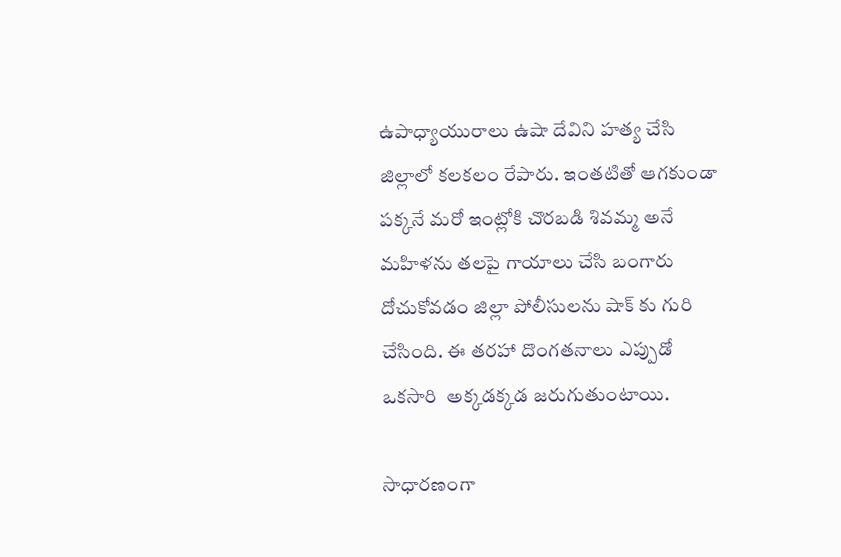ఉపాధ్యాయురాలు ఉషా దేవిని హత్య చేసి  జిల్లాలో కలకలం రేపారు. ఇంతటితో ఆగకుండా పక్కనే మరో ఇంట్లోకి చొరబడి శివమ్మ అనే మహిళను తలపై గాయాలు చేసి బంగారు దోచుకోవడం జిల్లా పోలీసులను షాక్ కు గురి చేసింది. ఈ తరహా దొంగతనాలు ఎప్పుడో ఒకసారి  అక్కడక్కడ జరుగుతుంటాయి.

సాధారణంగా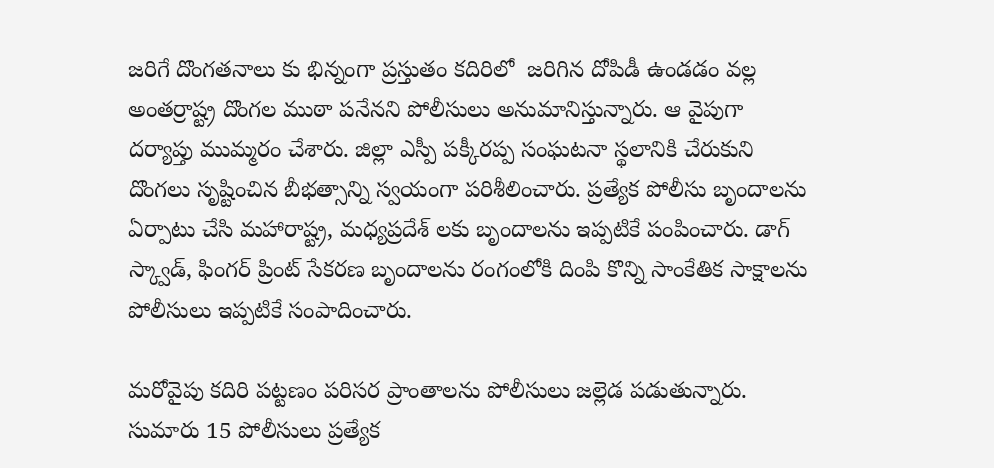జరిగే దొంగతనాలు కు భిన్నంగా ప్రస్తుతం కదిరిలో  జరిగిన దోపిడీ ఉండడం వల్ల అంతర్రాష్ట్ర దొంగల ముఠా పనేనని పోలీసులు అనుమానిస్తున్నారు. ఆ వైపుగా దర్యాప్తు ముమ్మరం చేశారు. జిల్లా ఎస్పీ పక్కీరప్ప సంఘటనా స్థలానికి చేరుకుని దొంగలు సృష్టించిన బీభత్సాన్ని స్వయంగా పరిశీలించారు. ప్రత్యేక పోలీసు బృందాలను ఏర్పాటు చేసి మహారాష్ట్ర, మధ్యప్రదేశ్ లకు బృందాలను ఇప్పటికే పంపించారు. డాగ్ స్క్వాడ్, ఫింగర్ ప్రింట్ సేకరణ బృందాలను రంగంలోకి దింపి కొన్ని సాంకేతిక సాక్షాలను పోలీసులు ఇప్పటికే సంపాదించారు.

మరోవైపు కదిరి పట్టణం పరిసర ప్రాంతాలను పోలీసులు జల్లెడ పడుతున్నారు. సుమారు 15 పోలీసులు ప్రత్యేక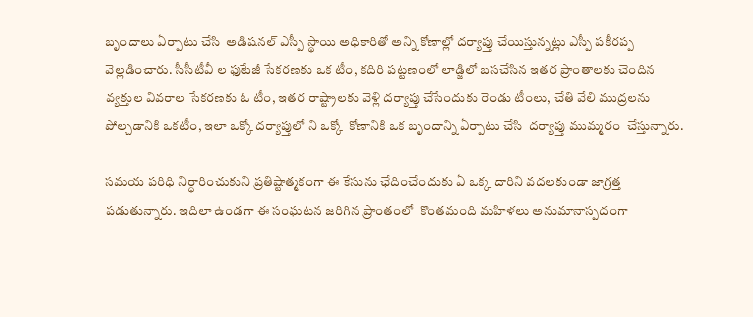బృందాలు ఏర్పాటు చేసి  అడిషనల్ ఎస్పీ స్థాయి అధికారితో అన్ని కోణాల్లో దర్యాప్తు చేయిస్తున్నట్లు ఎస్పీ పకీరప్ప వెల్లడించారు. సీసీటీవీ ల ఫుటేజీ సేకరణకు ఒక టీం, కదిరి పట్టణంలో లాడ్జిలో బసచేసిన ఇతర ప్రాంతాలకు చెందిన వ్యక్తుల వివరాల సేకరణకు ఓ టీం, ఇతర రాష్ట్రాలకు వెళ్లి దర్యాప్తు చేసేందుకు రెండు టీంలు, చేతి వేలి ముద్రలను పోల్చడానికి ఒకటీం, ఇలా ఒక్కో దర్యాప్తులో ని ఒక్కో  కోణానికి ఒక బృందాన్ని ఏర్పాటు చేసి  దర్యాప్తు ముమ్మరం  చేస్తున్నారు.

సమయ పరిధి నిర్ధారించుకుని ప్రతిష్టాత్మకంగా ఈ కేసును ఛేదించేందుకు ఏ ఒక్క దారిని వదలకుండా జాగ్రత్త పడుతున్నారు. ఇదిలా ఉండగా ఈ సంఘటన జరిగిన ప్రాంతంలో  కొంతమంది మహిళలు అనుమానాస్పదంగా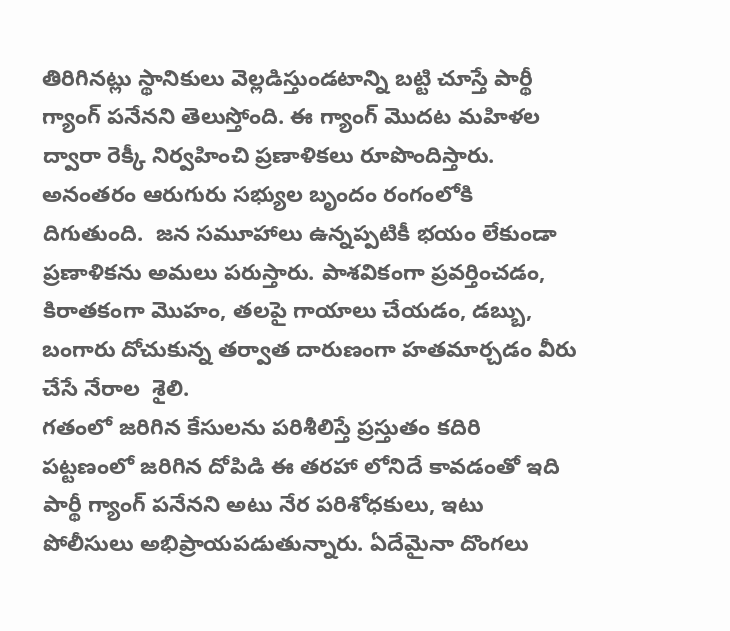తిరిగినట్లు స్థానికులు వెల్లడిస్తుండటాన్ని బట్టి చూస్తే పార్థీ గ్యాంగ్ పనేనని తెలుస్తోంది. ఈ గ్యాంగ్ మొదట మహిళల ద్వారా రెక్కీ నిర్వహించి ప్రణాళికలు రూపొందిస్తారు. అనంతరం ఆరుగురు సభ్యుల బృందం రంగంలోకి దిగుతుంది.  జన సమూహాలు ఉన్నప్పటికీ భయం లేకుండా ప్రణాళికను అమలు పరుస్తారు. పాశవికంగా ప్రవర్తించడం, కిరాతకంగా మొహం, తలపై గాయాలు చేయడం, డబ్బు, బంగారు దోచుకున్న తర్వాత దారుణంగా హతమార్చడం వీరు చేసే నేరాల  శైలి.
గతంలో జరిగిన కేసులను పరిశీలిస్తే ప్రస్తుతం కదిరి పట్టణంలో జరిగిన దోపిడి ఈ తరహా లోనిదే కావడంతో ఇది పార్థీ గ్యాంగ్ పనేనని అటు నేర పరిశోధకులు, ఇటు పోలీసులు అభిప్రాయపడుతున్నారు. ఏదేమైనా దొంగలు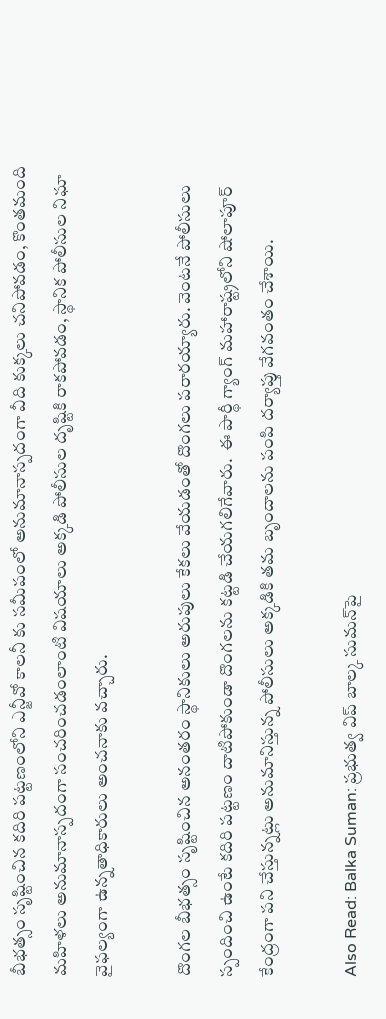బీభత్సం సృష్టించిన కదిరి పట్టణంలోని ఎన్జీవో కాలనీ కు సమీపంలో అనుమానాస్పదంగా వీది కుక్కలు చనిపోవడం, కొంతమంది మహిళలు అనుమానాస్పదంగా సంచరించడంలాంటి విషయాలు అక్కడి పోలీసుల దృష్టికి రాకపోవడం, స్థానిక పోలీసుల నిఘా వైఫల్యంగా ఉన్నతాధికారులు అంచనాకు వచ్చారు.

దొంగల బీభత్సం సృష్టించిన అనంతరం స్థానికులు అరుపులు కేకలు వేయడంతో దొంగలు పరారయ్యారు. వెంటనే పోలీసులు స్పందించి ఉంటే కదిరి పట్టణం దాటిపోకుండా దొంగలను కట్టడి చేయగలిగేవారు.  ఈ పార్థీ గ్యాంగ్ మహారాష్ట్రలోని షోలాపూర్ కేంద్రంగా పని చేస్తున్నట్లు అనుమానిస్తున్న పోలీసులు అక్కడికి తమ బృందాలను పంపి దర్యాప్తు వేగవంతం చేశాయి.

Also Read: Balka Suman: ప్రభుత్వ విప్ బాల్క సుమన్‌పై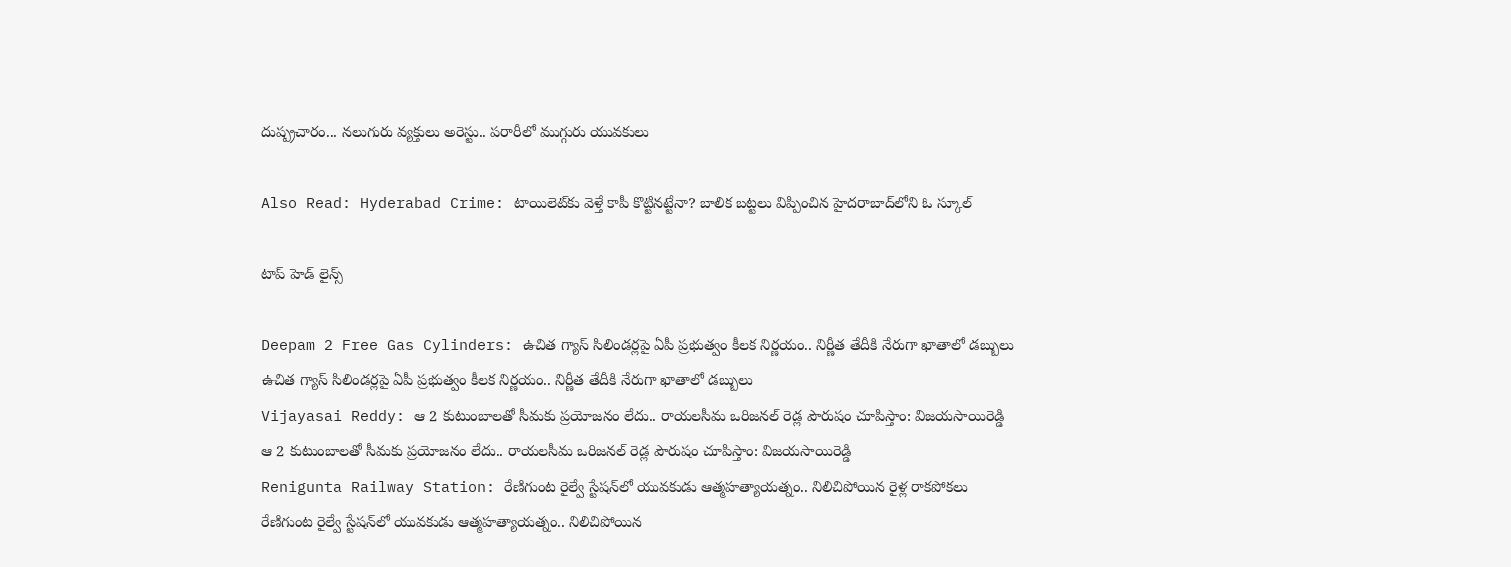దుష్ప్రచారం... నలుగురు వ్యక్తులు అరెస్టు.. పరారీలో ముగ్గురు యువకులు

Also Read: Hyderabad Crime: టాయిలెట్‌కు వెళ్తే కాపీ కొట్టినట్టేనా? బాలిక బట్టలు విప్పించిన హైదరాబాద్‌లోని ఓ స్కూల్‌

టాప్ హెడ్ లైన్స్

Deepam 2 Free Gas Cylinders: ఉచిత గ్యాస్ సిలిండర్లపై ఏపీ ప్రభుత్వం కీలక నిర్ణయం.. నిర్ణీత తేదీకి నేరుగా ఖాతాలో డబ్బులు
ఉచిత గ్యాస్ సిలిండర్లపై ఏపీ ప్రభుత్వం కీలక నిర్ణయం.. నిర్ణీత తేదీకి నేరుగా ఖాతాలో డబ్బులు
Vijayasai Reddy: ఆ 2 కుటుంబాలతో సీమకు ప్రయోజనం లేదు.. రాయలసీమ ఒరిజనల్ రెడ్ల పౌరుషం చూపిస్తాం: విజయసాయిరెడ్డి
ఆ 2 కుటుంబాలతో సీమకు ప్రయోజనం లేదు.. రాయలసీమ ఒరిజనల్ రెడ్ల పౌరుషం చూపిస్తాం: విజయసాయిరెడ్డి
Renigunta Railway Station: రేణిగుంట రైల్వే స్టేషన్‌లో యువకుడు ఆత్మహత్యాయత్నం.. నిలిచిపోయిన రైళ్ల రాకపోకలు
రేణిగుంట రైల్వే స్టేషన్‌లో యువకుడు ఆత్మహత్యాయత్నం.. నిలిచిపోయిన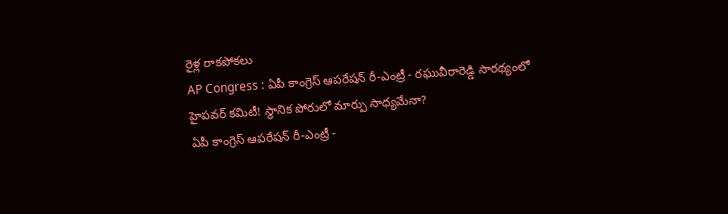రైళ్ల రాకపోకలు
AP Congress : ఏపీ కాంగ్రెస్ ఆపరేషన్ రీ-ఎంట్రీ - రఘువీరారెడ్డి సారథ్యంలో హైపవర్ కమిటీ! స్థానిక పోరులో మార్పు సాధ్యమేనా?
ఏపీ కాంగ్రెస్ ఆపరేషన్ రీ-ఎంట్రీ -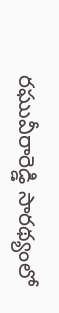రఘువీరారెడ్డి సారథ్యంలో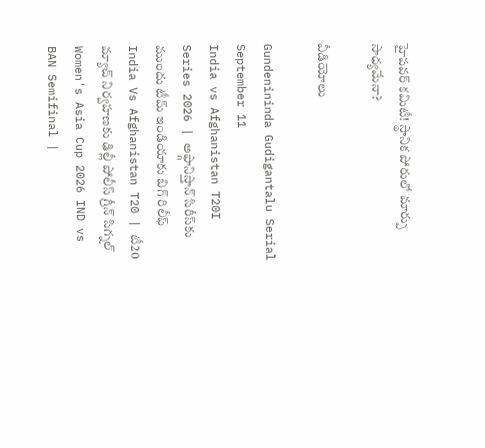హైపవర్ కమిటీ! స్థానిక పోరులో మార్పు సాధ్యమేనా?

వీడియోలు

Gundenininda Gudigantalu Serial September 11
India vs Afghanistan T20I Series 2026 | అఫ్గానిస్తాన్‌ సిరీస్‌కు ముందు టీమ్ ఇండియాకు బిగ్ రిలీఫ్
India Vs Afghanistan T20 | టీ20 మ్యాచ్‌ నిర్వహణకు ఢిల్లీ పోలీస్ గ్రీన్ సిగ్నల్
Women's Asia Cup 2026 IND vs BAN Semifinal |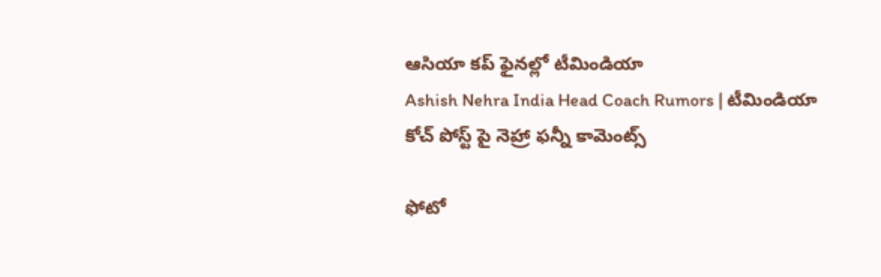ఆసియా కప్‌ ఫైనల్లో టీమిండియా
Ashish Nehra India Head Coach Rumors | టీమిండియా కోచ్ పోస్ట్ పై నెహ్రా ఫన్నీ కామెంట్స్

ఫోటో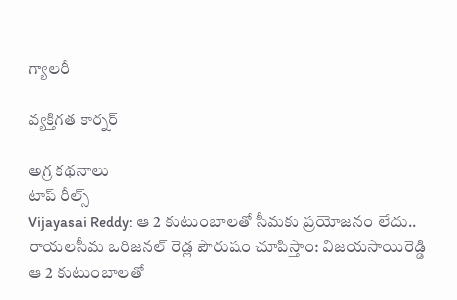గ్యాలరీ

వ్యక్తిగత కార్నర్

అగ్ర కథనాలు
టాప్ రీల్స్
Vijayasai Reddy: ఆ 2 కుటుంబాలతో సీమకు ప్రయోజనం లేదు.. రాయలసీమ ఒరిజనల్ రెడ్ల పౌరుషం చూపిస్తాం: విజయసాయిరెడ్డి
ఆ 2 కుటుంబాలతో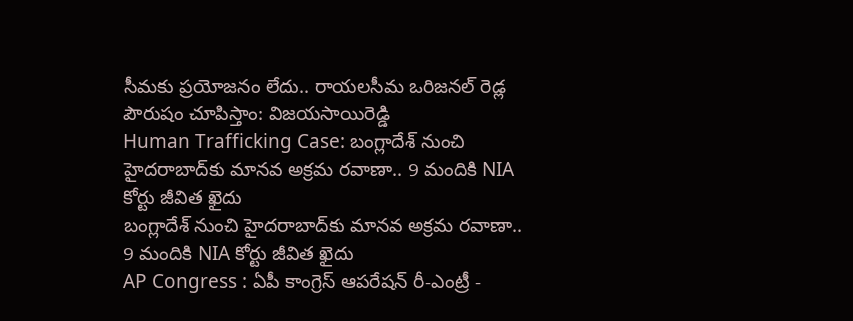సీమకు ప్రయోజనం లేదు.. రాయలసీమ ఒరిజనల్ రెడ్ల పౌరుషం చూపిస్తాం: విజయసాయిరెడ్డి
Human Trafficking Case: బంగ్లాదేశ్ నుంచి హైదరాబాద్‌కు మానవ అక్రమ రవాణా.. 9 మందికి NIA కోర్టు జీవిత ఖైదు
బంగ్లాదేశ్ నుంచి హైదరాబాద్‌కు మానవ అక్రమ రవాణా.. 9 మందికి NIA కోర్టు జీవిత ఖైదు
AP Congress : ఏపీ కాంగ్రెస్ ఆపరేషన్ రీ-ఎంట్రీ -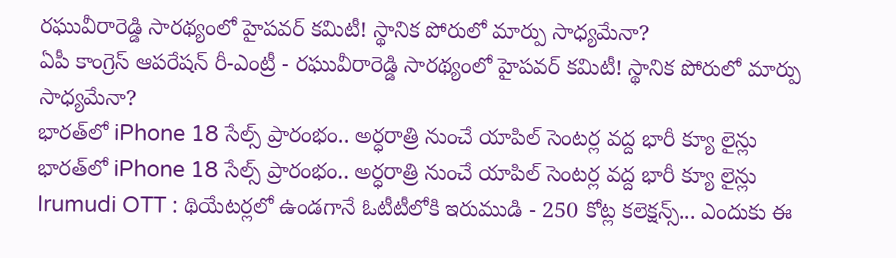రఘువీరారెడ్డి సారథ్యంలో హైపవర్ కమిటీ! స్థానిక పోరులో మార్పు సాధ్యమేనా?
ఏపీ కాంగ్రెస్ ఆపరేషన్ రీ-ఎంట్రీ - రఘువీరారెడ్డి సారథ్యంలో హైపవర్ కమిటీ! స్థానిక పోరులో మార్పు సాధ్యమేనా?
భారత్‌లో iPhone 18 సేల్స్ ప్రారంభం.. అర్ధరాత్రి నుంచే యాపిల్ సెంటర్ల వద్ద భారీ క్యూ లైన్లు
భారత్‌లో iPhone 18 సేల్స్ ప్రారంభం.. అర్ధరాత్రి నుంచే యాపిల్ సెంటర్ల వద్ద భారీ క్యూ లైన్లు
Irumudi OTT : థియేటర్లలో ఉండగానే ఓటీటీలోకి ఇరుముడి - 250 కోట్ల కలెక్షన్స్... ఎందుకు ఈ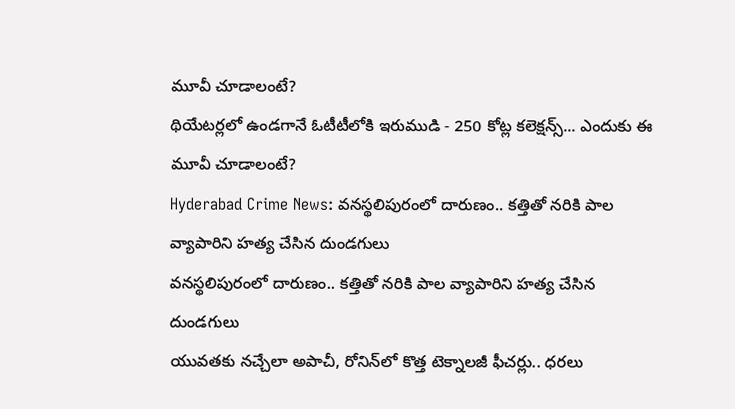మూవీ చూడాలంటే?
థియేటర్లలో ఉండగానే ఓటీటీలోకి ఇరుముడి - 250 కోట్ల కలెక్షన్స్... ఎందుకు ఈ మూవీ చూడాలంటే?
Hyderabad Crime News: వనస్థలిపురంలో దారుణం.. కత్తితో నరికి పాల వ్యాపారిని హత్య చేసిన దుండగులు
వనస్థలిపురంలో దారుణం.. కత్తితో నరికి పాల వ్యాపారిని హత్య చేసిన దుండగులు
యువతకు నచ్చేలా అపాచీ, రోనిన్‌లో కొత్త టెక్నాలజీ ఫీచర్లు.. ధరలు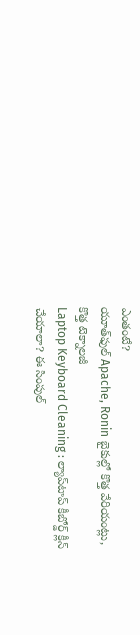ఎంతంటే?
యూత్‌ఫుల్‌ Apache, Ronin బైకుల్లో కొత్త వేరియంట్లు, కొత్త టెక్నాలజీ
Laptop Keyboard Cleaning : ల్యాప్‌టాప్ కీబోర్డ్ క్లీన్ చేయాలా? ఈ సింపుల్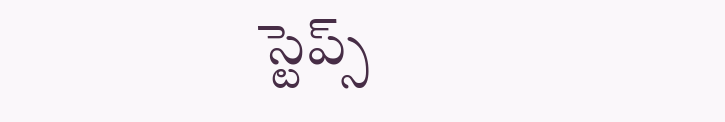స్టెప్స్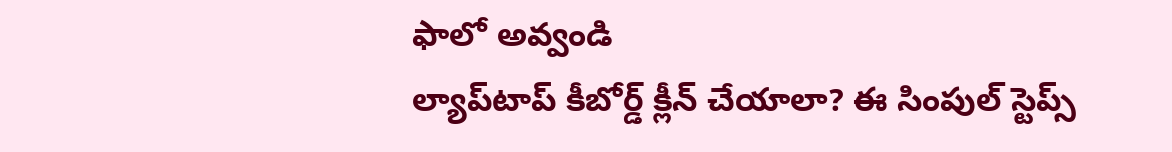ఫాలో అవ్వండి
ల్యాప్‌టాప్ కీబోర్డ్ క్లీన్ చేయాలా? ఈ సింపుల్ స్టెప్స్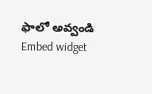ఫాలో అవ్వండి
Embed widget